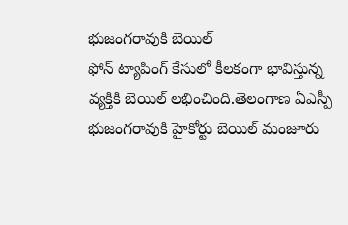భుజంగరావుకి బెయిల్
ఫోన్ ట్యాపింగ్ కేసులో కీలకంగా భావిస్తున్న వ్యక్తికి బెయిల్ లభించింది.తెలంగాణ ఏఎస్పీ భుజంగరావుకి హైకోర్టు బెయిల్ మంజూరు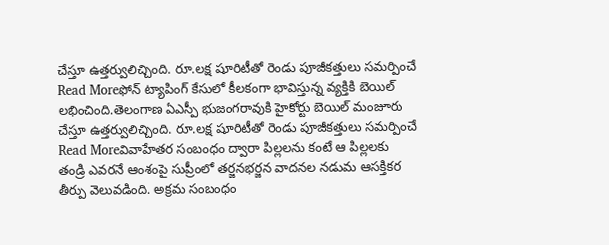చేస్తూ ఉత్తర్వులిచ్చింది. రూ.లక్ష షూరిటీతో రెండు పూజీకత్తులు సమర్పించే
Read Moreఫోన్ ట్యాపింగ్ కేసులో కీలకంగా భావిస్తున్న వ్యక్తికి బెయిల్ లభించింది.తెలంగాణ ఏఎస్పీ భుజంగరావుకి హైకోర్టు బెయిల్ మంజూరు చేస్తూ ఉత్తర్వులిచ్చింది. రూ.లక్ష షూరిటీతో రెండు పూజీకత్తులు సమర్పించే
Read Moreవివాహేతర సంబంధం ద్వారా పిల్లలను కంటే ఆ పిల్లలకు తండ్రి ఎవరనే ఆంశంపై సుప్రీంలో తర్జనభర్జన వాదనల నడుమ ఆసక్తికర తీర్పు వెలువడింది. అక్రమ సంబంధం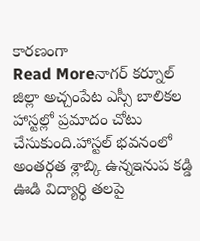కారణంగా
Read Moreనాగర్ కర్నూల్ జిల్లా అచ్చంపేట ఎస్సీ బాలికల హాస్టల్లో ప్రమాదం చోటు చేసుకుంది.హాస్టల్ భవనంలో అంతర్గత శ్లాబ్కి ఉన్నఇనుప కడ్డి ఊడి విద్యార్ధి తలపై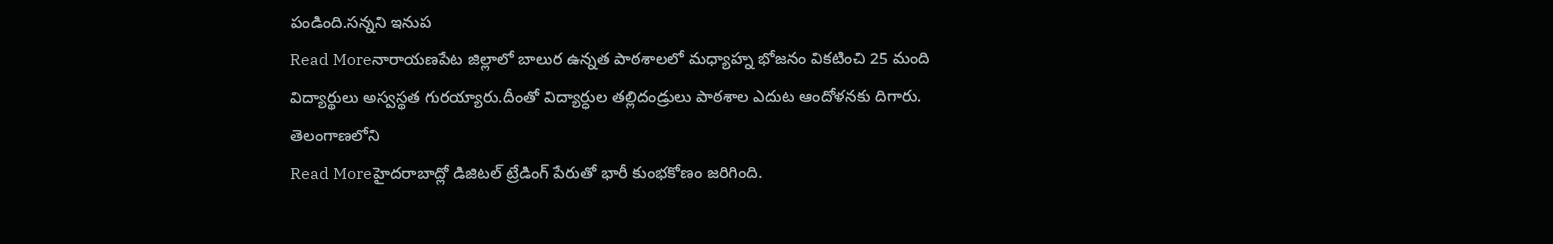పండింది.సన్నని ఇనుప
Read Moreనారాయణపేట జిల్లాలో బాలుర ఉన్నత పాఠశాలలో మధ్యాహ్న భోజనం వికటించి 25 మంది విద్యార్థులు అస్వస్థత గురయ్యారు.దీంతో విద్యార్ధుల తల్లిదండ్రులు పాఠశాల ఎదుట ఆందోళనకు దిగారు. తెలంగాణలోని
Read Moreహైదరాబాద్లో డిజిటల్ ట్రేడింగ్ పేరుతో భారీ కుంభకోణం జరిగింది.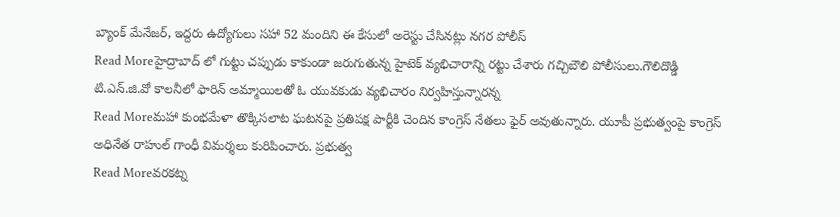బ్యాంక్ మేనేజర్, ఇద్దరు ఉద్యోగులు సహా 52 మందిని ఈ కేసులో అరెస్టు చేసినట్లు నగర పోలీస్
Read Moreహైద్రాబాద్ లో గుట్టు చప్పుడు కాకుండా జరుగుతున్న హైటెక్ వ్యభిచారాన్ని రట్టు చేశారు గచ్చిబౌలి పోలీసులు.గౌలిదొడ్డి టి.ఎన్.జి.వో కాలనీలో ఫారిన్ అమ్మాయిలతో ఓ యువకుడు వ్యభిచారం నిర్వహిస్తున్నారన్న
Read Moreమహా కుంభమేళా తొక్కిసలాట ఘటనపై ప్రతిపక్ష పార్టీకి చెందిన కాంగ్రెస్ నేతలు ఫైర్ అవుతున్నారు. యూపీ ప్రభుత్వంపై కాంగ్రెస్ అధినేత రాహుల్ గాంధీ విమర్శలు కురిపించారు. ప్రభుత్వ
Read Moreవరకట్న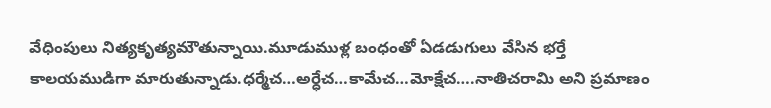వేధింపులు నిత్యకృత్యమౌతున్నాయి.మూడుముళ్ల బంధంతో ఏడడుగులు వేసిన భర్తే కాలయముడిగా మారుతున్నాడు.ధర్మేచ…అర్ధేచ…కామేచ…మోక్షేచ….నాతిచరామి అని ప్రమాణం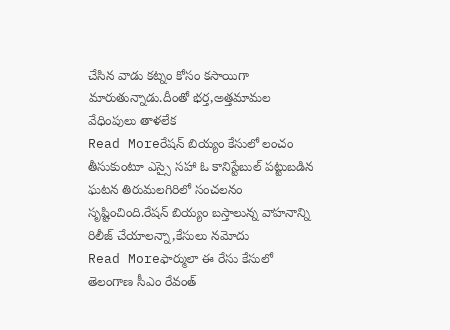చేసిన వాడు కట్నం కోసం కసాయిగా మారుతున్నాడు.దీంతో భర్త,అత్తమామల వేధింపులు తాళలేక
Read Moreరేషన్ బియ్యం కేసులో లంచం తీసుకుంటూ ఎస్సై సహా ఓ కానిస్టేబుల్ పట్టుబడిన ఘటన తిరుమలగిరిలో సంచలనం సృష్టించింది.రేషన్ బియ్యం బస్తాలున్న వాహనాన్ని రిలీజ్ చేయాలన్నా,కేసులు నమోదు
Read Moreఫార్ములా ఈ రేసు కేసులో తెలంగాణ సీఎం రేవంత్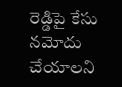రెడ్డిపై కేసు నమోదు చేయాలని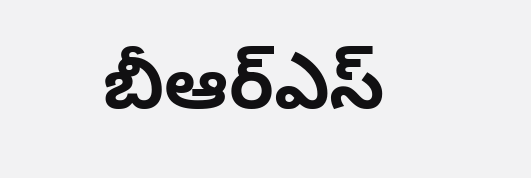బీఆర్ఎస్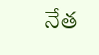నేత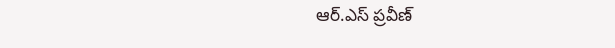ఆర్.ఎస్ ప్రవీణ్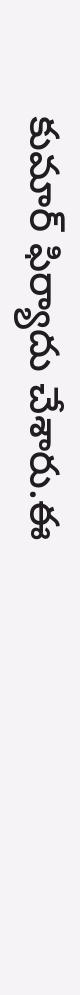కుమార్ ఫిర్యాదు చేశారు.ఈ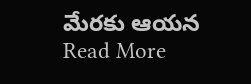మేరకు ఆయన
Read More